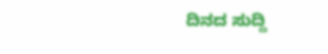ದಿನದ ಸುದ್ದಿ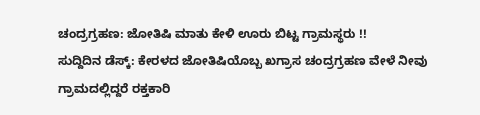ಚಂದ್ರಗ್ರಹಣ: ಜೋತಿಷಿ ಮಾತು ಕೇಳಿ ಊರು ಬಿಟ್ಟ ಗ್ರಾಮಸ್ಥರು !!
ಸುದ್ದಿದಿನ ಡೆಸ್ಕ್: ಕೇರಳದ ಜೋತಿಷಿಯೊಬ್ಬ ಖಗ್ರಾಸ ಚಂದ್ರಗ್ರಹಣ ವೇಳೆ ನೀವು ಗ್ರಾಮದಲ್ಲಿದ್ದರೆ ರಕ್ತಕಾರಿ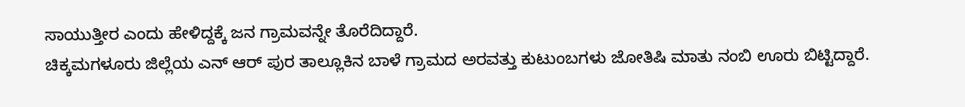ಸಾಯುತ್ತೀರ ಎಂದು ಹೇಳಿದ್ದಕ್ಕೆ ಜನ ಗ್ರಾಮವನ್ನೇ ತೊರೆದಿದ್ದಾರೆ.
ಚಿಕ್ಕಮಗಳೂರು ಜಿಲ್ಲೆಯ ಎನ್ ಆರ್ ಪುರ ತಾಲ್ಲೂಕಿನ ಬಾಳೆ ಗ್ರಾಮದ ಅರವತ್ತು ಕುಟುಂಬಗಳು ಜೋತಿಷಿ ಮಾತು ನಂಬಿ ಊರು ಬಿಟ್ಟಿದ್ದಾರೆ.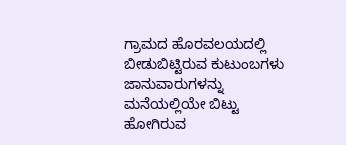ಗ್ರಾಮದ ಹೊರವಲಯದಲ್ಲಿ ಬೀಡುಬಿಟ್ಟಿರುವ ಕುಟುಂಬಗಳು ಜಾನುವಾರುಗಳನ್ನು ಮನೆಯಲ್ಲಿಯೇ ಬಿಟ್ಟು ಹೋಗಿರುವ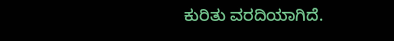ಕುರಿತು ವರದಿಯಾಗಿದೆ.